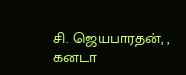சி. ஜெயபாரதன், , கனடா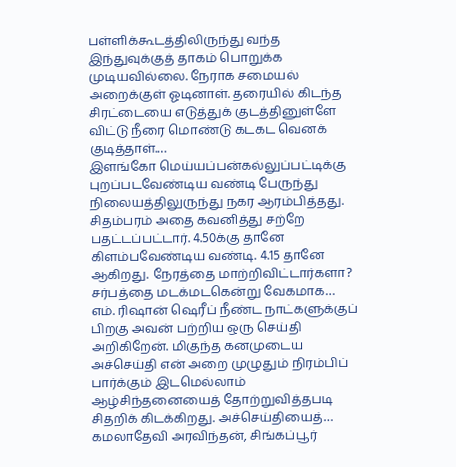பள்ளிக்கூடத்திலிருந்து வந்த இந்துவுக்குத் தாகம் பொறுக்க முடியவில்லை. நேராக சமையல் அறைக்குள் ஓடினாள். தரையில் கிடந்த சிரட்டையை எடுத்துக் குடத்தினுள்ளே விட்டு நீரை மொண்டு கடகட வெனக் குடித்தாள்.…
இளங்கோ மெய்யப்பன்கல்லுப்பட்டிக்கு புறப்படவேண்டிய வண்டி பேருந்து நிலையத்திலுருந்து நகர ஆரம்பித்தது. சிதம்பரம் அதை கவனித்து சற்றே பதட்டப்பட்டார். 4.50க்கு தானே கிளம்பவேண்டிய வண்டி. 4.15 தானே ஆகிறது. நேரத்தை மாற்றிவிட்டார்களா? சர்பத்தை மடக்மடகென்று வேகமாக…
எம். ரிஷான் ஷெரீப் நீண்ட நாட்களுக்குப் பிறகு அவன் பற்றிய ஒரு செய்தி அறிகிறேன். மிகுந்த கனமுடைய அச்செய்தி என் அறை முழுதும் நிரம்பிப் பார்க்கும் இடமெல்லாம் ஆழ்சிந்தனையைத் தோற்றுவித்தபடி சிதறிக் கிடக்கிறது. அச்செய்தியைத்…
கமலாதேவி அரவிந்தன், சிங்கப்பூர்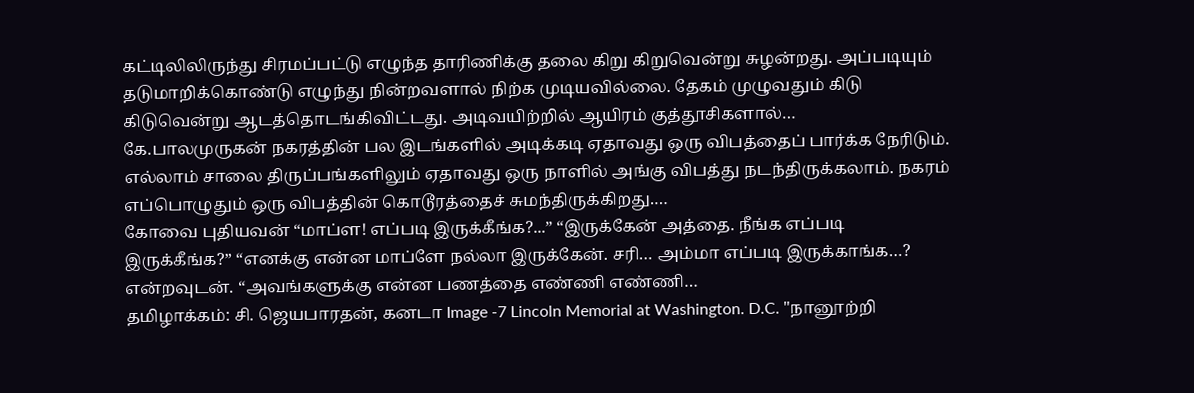கட்டிலிலிருந்து சிரமப்பட்டு எழுந்த தாரிணிக்கு தலை கிறு கிறுவென்று சுழன்றது. அப்படியும் தடுமாறிக்கொண்டு எழுந்து நின்றவளால் நிற்க முடியவில்லை. தேகம் முழுவதும் கிடு கிடுவென்று ஆடத்தொடங்கிவிட்டது. அடிவயிற்றில் ஆயிரம் குத்தூசிகளால்…
கே.பாலமுருகன் நகரத்தின் பல இடங்களில் அடிக்கடி ஏதாவது ஒரு விபத்தைப் பார்க்க நேரிடும். எல்லாம் சாலை திருப்பங்களிலும் ஏதாவது ஒரு நாளில் அங்கு விபத்து நடந்திருக்கலாம். நகரம் எப்பொழுதும் ஒரு விபத்தின் கொடூரத்தைச் சுமந்திருக்கிறது.…
கோவை புதியவன் “மாப்ள! எப்படி இருக்கீங்க?...” “இருக்கேன் அத்தை. நீங்க எப்படி இருக்கீங்க?” “எனக்கு என்ன மாப்ளே நல்லா இருக்கேன். சரி… அம்மா எப்படி இருக்காங்க…? என்றவுடன். “அவங்களுக்கு என்ன பணத்தை எண்ணி எண்ணி…
தமிழாக்கம்: சி. ஜெயபாரதன், கனடா Image -7 Lincoln Memorial at Washington. D.C. "நானூற்றி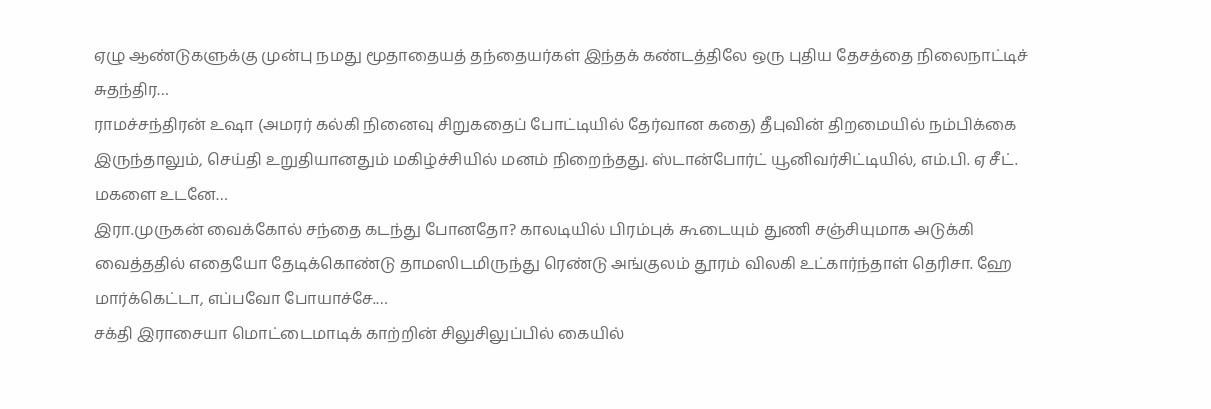ஏழு ஆண்டுகளுக்கு முன்பு நமது மூதாதையத் தந்தையர்கள் இந்தக் கண்டத்திலே ஒரு புதிய தேசத்தை நிலைநாட்டிச் சுதந்திர…
ராமச்சந்திரன் உஷா (அமரர் கல்கி நினைவு சிறுகதைப் போட்டியில் தேர்வான கதை) தீபுவின் திறமையில் நம்பிக்கை இருந்தாலும், செய்தி உறுதியானதும் மகிழ்ச்சியில் மனம் நிறைந்தது. ஸ்டான்போர்ட் யூனிவர்சிட்டியில், எம்.பி. ஏ சீட். மகளை உடனே…
இரா.முருகன் வைக்கோல் சந்தை கடந்து போனதோ? காலடியில் பிரம்புக் கூடையும் துணி சஞ்சியுமாக அடுக்கி வைத்ததில் எதையோ தேடிக்கொண்டு தாமஸிடமிருந்து ரெண்டு அங்குலம் தூரம் விலகி உட்கார்ந்தாள் தெரிசா. ஹே மார்க்கெட்டா, எப்பவோ போயாச்சே.…
சக்தி இராசையா மொட்டைமாடிக் காற்றின் சிலுசிலுப்பில் கையில்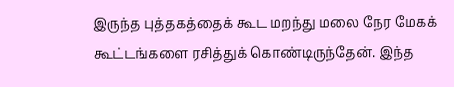இருந்த புத்தகத்தைக் கூட மறந்து மலை நேர மேகக் கூட்டங்களை ரசித்துக் கொண்டிருந்தேன். இந்த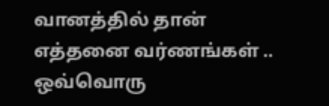வானத்தில் தான் எத்தனை வர்ணங்கள் .. ஒவ்வொரு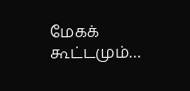மேகக் கூட்டமும்…